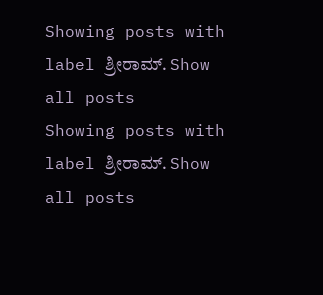Showing posts with label ಶ್ರೀರಾಮ್. Show all posts
Showing posts with label ಶ್ರೀರಾಮ್. Show all posts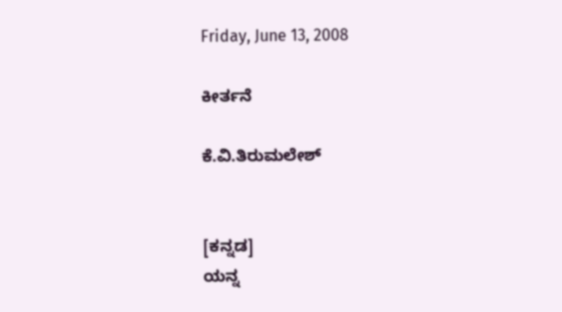Friday, June 13, 2008

ಕೀರ್ತನೆ

ಕೆ.ವಿ.ತಿರುಮಲೇಶ್


[ಕನ್ನಡ]
ಯನ್ನ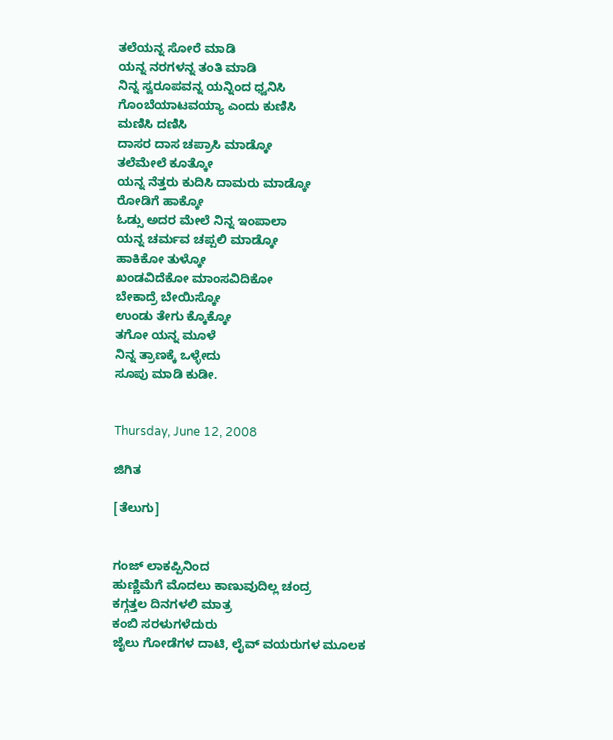ತಲೆಯನ್ನ ಸೋರೆ ಮಾಡಿ
ಯನ್ನ ನರಗಳನ್ನ ತಂತಿ ಮಾಡಿ
ನಿನ್ನ ಸ್ವರೂಪವನ್ನ ಯನ್ನಿಂದ ಧ್ವನಿಸಿ
ಗೊಂಬೆಯಾಟವಯ್ಯಾ ಎಂದು ಕುಣಿಸಿ
ಮಣಿಸಿ ದಣಿಸಿ
ದಾಸರ ದಾಸ ಚಪ್ರಾಸಿ ಮಾಡ್ಕೋ
ತಲೆಮೇಲೆ ಕೂತ್ಕೋ
ಯನ್ನ ನೆತ್ತರು ಕುದಿಸಿ ದಾಮರು ಮಾಡ್ಕೋ
ರೋಡಿಗೆ ಹಾಕ್ಕೋ
ಓಡ್ಸು ಅದರ ಮೇಲೆ ನಿನ್ನ ಇಂಪಾಲಾ
ಯನ್ನ ಚರ್ಮವ ಚಪ್ಪಲಿ ಮಾಡ್ಕೋ
ಹಾಕಿಕೋ ತುಳ್ಕೋ
ಖಂಡವಿದೆಕೋ ಮಾಂಸವಿದಿಕೋ
ಬೇಕಾದ್ರೆ ಬೇಯಿಸ್ಕೋ
ಉಂಡು ತೇಗು ಕ್ಕೊಕ್ಕೋ
ತಗೋ ಯನ್ನ ಮೂಳೆ
ನಿನ್ನ ತ್ರಾಣಕ್ಕೆ ಒಳ್ಳೇದು
ಸೂಪು ಮಾಡಿ ಕುಡೀ.


Thursday, June 12, 2008

ಜಿಗಿತ

[ತೆಲುಗು]


ಗಂಜ್ ಲಾಕಪ್ಪಿನಿಂದ
ಹುಣ್ಣಿಮೆಗೆ ಮೊದಲು ಕಾಣುವುದಿಲ್ಲ ಚಂದ್ರ
ಕಗ್ಗತ್ತಲ ದಿನಗಳಲಿ ಮಾತ್ರ
ಕಂಬಿ ಸರಳುಗಳೆದುರು
ಜೈಲು ಗೋಡೆಗಳ ದಾಟಿ, ಲೈವ್ ವಯರುಗಳ ಮೂಲಕ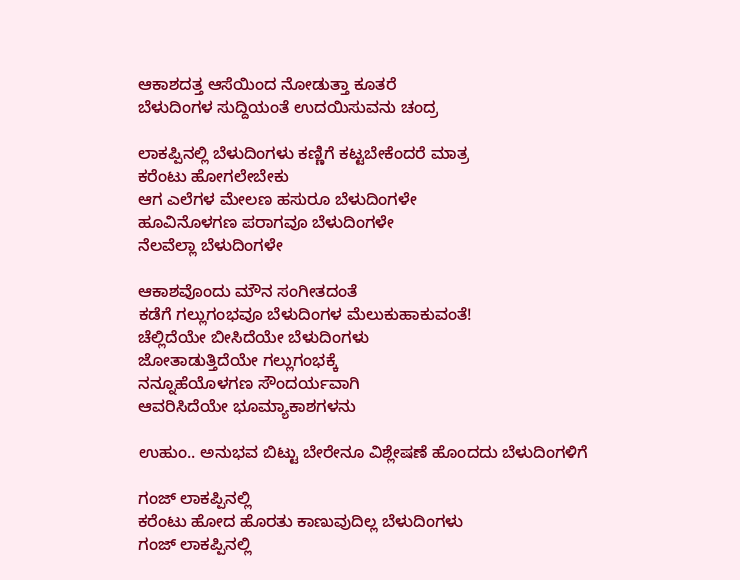ಆಕಾಶದತ್ತ ಆಸೆಯಿಂದ ನೋಡುತ್ತಾ ಕೂತರೆ
ಬೆಳುದಿಂಗಳ ಸುದ್ದಿಯಂತೆ ಉದಯಿಸುವನು ಚಂದ್ರ

ಲಾಕಪ್ಪಿನಲ್ಲಿ ಬೆಳುದಿಂಗಳು ಕಣ್ಣಿಗೆ ಕಟ್ಟಬೇಕೆಂದರೆ ಮಾತ್ರ
ಕರೆಂಟು ಹೋಗಲೇಬೇಕು
ಆಗ ಎಲೆಗಳ ಮೇಲಣ ಹಸುರೂ ಬೆಳುದಿಂಗಳೇ
ಹೂವಿನೊಳಗಣ ಪರಾಗವೂ ಬೆಳುದಿಂಗಳೇ
ನೆಲವೆಲ್ಲಾ ಬೆಳುದಿಂಗಳೇ

ಆಕಾಶವೊಂದು ಮೌನ ಸಂಗೀತದಂತೆ
ಕಡೆಗೆ ಗಲ್ಲುಗಂಭವೂ ಬೆಳುದಿಂಗಳ ಮೆಲುಕುಹಾಕುವಂತೆ!
ಚೆಲ್ಲಿದೆಯೇ ಬೀಸಿದೆಯೇ ಬೆಳುದಿಂಗಳು
ಜೋತಾಡುತ್ತಿದೆಯೇ ಗಲ್ಲುಗಂಭಕ್ಕೆ
ನನ್ನೂಹೆಯೊಳಗಣ ಸೌಂದರ್ಯವಾಗಿ
ಆವರಿಸಿದೆಯೇ ಭೂಮ್ಯಾಕಾಶಗಳನು

ಉಹುಂ.. ಅನುಭವ ಬಿಟ್ಟು ಬೇರೇನೂ ವಿಶ್ಲೇಷಣೆ ಹೊಂದದು ಬೆಳುದಿಂಗಳಿಗೆ

ಗಂಜ್ ಲಾಕಪ್ಪಿನಲ್ಲಿ
ಕರೆಂಟು ಹೋದ ಹೊರತು ಕಾಣುವುದಿಲ್ಲ ಬೆಳುದಿಂಗಳು
ಗಂಜ್ ಲಾಕಪ್ಪಿನಲ್ಲಿ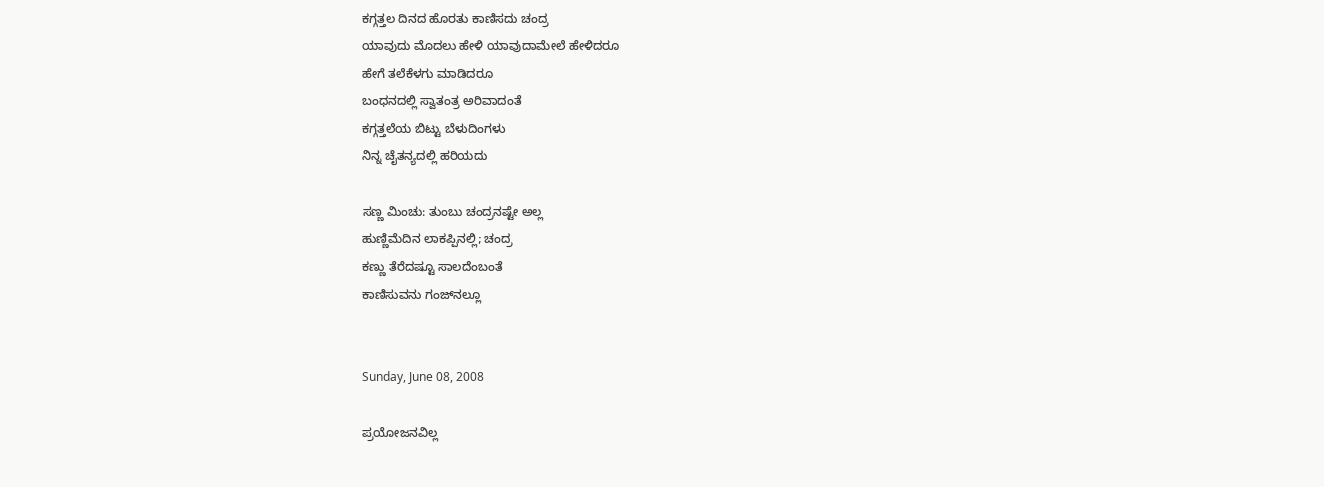ಕಗ್ಗತ್ತಲ ದಿನದ ಹೊರತು ಕಾಣಿಸದು ಚಂದ್ರ
ಯಾವುದು ಮೊದಲು ಹೇಳಿ ಯಾವುದಾಮೇಲೆ ಹೇಳಿದರೂ
ಹೇಗೆ ತಲೆಕೆಳಗು ಮಾಡಿದರೂ
ಬಂಧನದಲ್ಲಿ ಸ್ವಾತಂತ್ರ ಅರಿವಾದಂತೆ
ಕಗ್ಗತ್ತಲೆಯ ಬಿಟ್ಟು ಬೆಳುದಿಂಗಳು
ನಿನ್ನ ಚೈತನ್ಯದಲ್ಲಿ ಹರಿಯದು

ಸಣ್ಣ ಮಿಂಚು: ತುಂಬು ಚಂದ್ರನಷ್ಟೇ ಅಲ್ಲ
ಹುಣ್ಣಿಮೆದಿನ ಲಾಕಪ್ಪಿನಲ್ಲಿ; ಚಂದ್ರ
ಕಣ್ಣು ತೆರೆದಷ್ಟೂ ಸಾಲದೆಂಬಂತೆ
ಕಾಣಿಸುವನು ಗಂಜ್‌ನಲ್ಲೂ


Sunday, June 08, 2008

ಪ್ರಯೋಜನವಿಲ್ಲ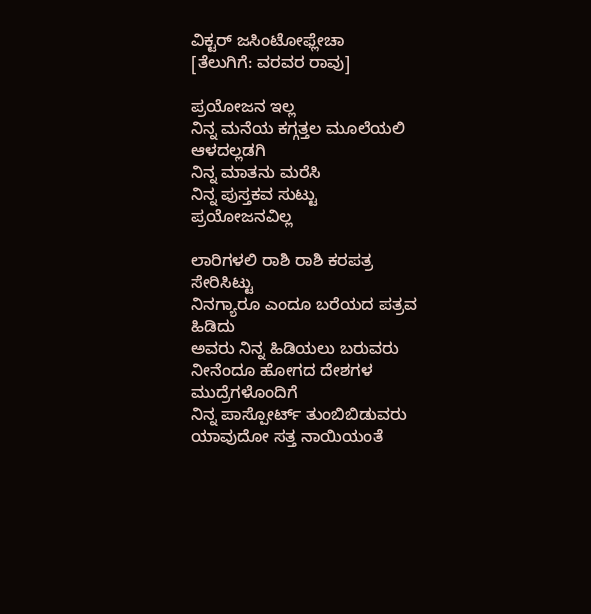ವಿಕ್ಟರ್ ಜಸಿಂಟೋಫ್ಲೇಚಾ
[ತೆಲುಗಿಗೆ: ವರವರ ರಾವು]

ಪ್ರಯೋಜನ ಇಲ್ಲ
ನಿನ್ನ ಮನೆಯ ಕಗ್ಗತ್ತಲ ಮೂಲೆಯಲಿ ಆಳದಲ್ಲಡಗಿ
ನಿನ್ನ ಮಾತನು ಮರೆಸಿ
ನಿನ್ನ ಪುಸ್ತಕವ ಸುಟ್ಟು
ಪ್ರಯೋಜನವಿಲ್ಲ

ಲಾರಿಗಳಲಿ ರಾಶಿ ರಾಶಿ ಕರಪತ್ರ ಸೇರಿಸಿಟ್ಟು
ನಿನಗ್ಯಾರೂ ಎಂದೂ ಬರೆಯದ ಪತ್ರವ ಹಿಡಿದು
ಅವರು ನಿನ್ನ ಹಿಡಿಯಲು ಬರುವರು
ನೀನೆಂದೂ ಹೋಗದ ದೇಶಗಳ ಮುದ್ರೆಗಳೊಂದಿಗೆ
ನಿನ್ನ ಪಾಸ್ಪೋರ್ಟ್ ತುಂಬಿಬಿಡುವರು
ಯಾವುದೋ ಸತ್ತ ನಾಯಿಯಂತೆ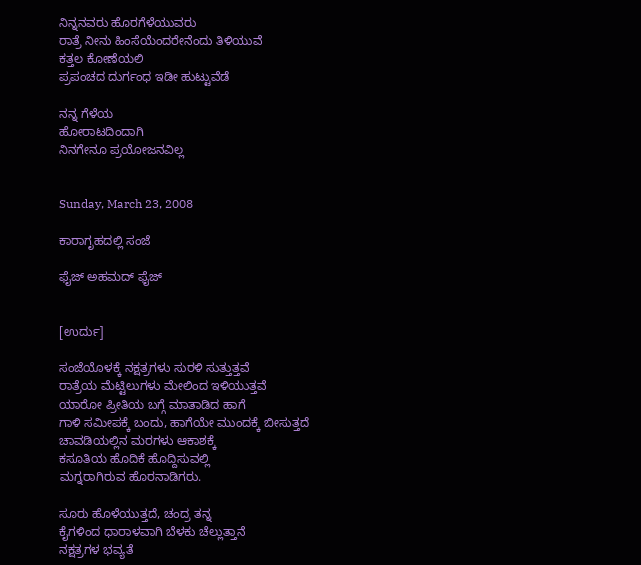ನಿನ್ನನವರು ಹೊರಗೆಳೆಯುವರು
ರಾತ್ರೆ ನೀನು ಹಿಂಸೆಯೆಂದರೇನೆಂದು ತಿಳಿಯುವೆ
ಕತ್ತಲ ಕೋಣೆಯಲಿ
ಪ್ರಪಂಚದ ದುರ್ಗಂಧ ಇಡೀ ಹುಟ್ಟುವೆಡೆ

ನನ್ನ ಗೆಳೆಯ
ಹೋರಾಟದಿಂದಾಗಿ
ನಿನಗೇನೂ ಪ್ರಯೋಜನವಿಲ್ಲ


Sunday, March 23, 2008

ಕಾರಾಗೃಹದಲ್ಲಿ ಸಂಜೆ

ಫೈಜ್ ಅಹಮದ್ ಫೈಜ್


[ಉರ್ದು]

ಸಂಜೆಯೊಳಕ್ಕೆ ನಕ್ಷತ್ರಗಳು ಸುರಳಿ ಸುತ್ತುತ್ತವೆ
ರಾತ್ರೆಯ ಮೆಟ್ಟಿಲುಗಳು ಮೇಲಿಂದ ಇಳಿಯುತ್ತವೆ
ಯಾರೋ ಪ್ರೀತಿಯ ಬಗ್ಗೆ ಮಾತಾಡಿದ ಹಾಗೆ
ಗಾಳಿ ಸಮೀಪಕ್ಕೆ ಬಂದು, ಹಾಗೆಯೇ ಮುಂದಕ್ಕೆ ಬೀಸುತ್ತದೆ
ಚಾವಡಿಯಲ್ಲಿನ ಮರಗಳು ಆಕಾಶಕ್ಕೆ
ಕಸೂತಿಯ ಹೊದಿಕೆ ಹೊದ್ದಿಸುವಲ್ಲಿ
ಮಗ್ನರಾಗಿರುವ ಹೊರನಾಡಿಗರು.

ಸೂರು ಹೊಳೆಯುತ್ತದೆ, ಚಂದ್ರ ತನ್ನ
ಕೈಗಳಿಂದ ಧಾರಾಳವಾಗಿ ಬೆಳಕು ಚೆಲ್ಲುತ್ತಾನೆ
ನಕ್ಷತ್ರಗಳ ಭವ್ಯತೆ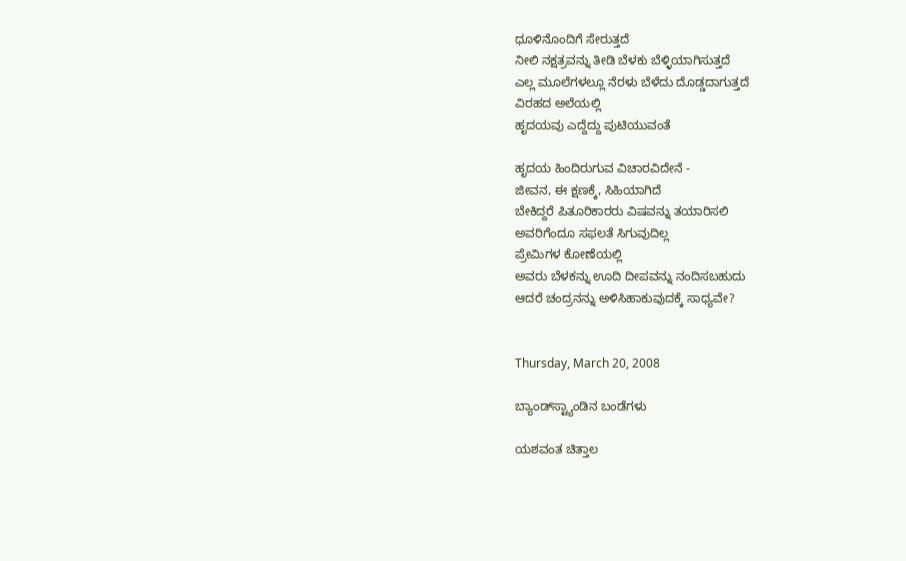ಧೂಳಿನೊಂದಿಗೆ ಸೇರುತ್ತದೆ
ನೀಲಿ ನಕ್ಷತ್ರವನ್ನು ತೀಡಿ ಬೆಳಕು ಬೆಳ್ಳಿಯಾಗಿಸುತ್ತದೆ
ಎಲ್ಲ ಮೂಲೆಗಳಲ್ಲೂ ನೆರಳು ಬೆಳೆದು ದೊಡ್ಡದಾಗುತ್ತದೆ
ವಿರಹದ ಅಲೆಯಲ್ಲಿ
ಹೃದಯವು ಎದ್ದೆದ್ದು ಪುಟಿಯುವಂತೆ

ಹೃದಯ ಹಿಂದಿರುಗುವ ವಿಚಾರವಿದೇನೆ -
ಜೀವನ, ಈ ಕ್ಷಣಕ್ಕೆ, ಸಿಹಿಯಾಗಿದೆ
ಬೇಕಿದ್ದರೆ ಪಿತೂರಿಕಾರರು ವಿಷವನ್ನು ತಯಾರಿಸಲಿ
ಅವರಿಗೆಂದೂ ಸಫಲತೆ ಸಿಗುವುದಿಲ್ಲ
ಪ್ರೇಮಿಗಳ ಕೋಣೆಯಲ್ಲಿ
ಅವರು ಬೆಳಕನ್ನು ಊದಿ ದೀಪವನ್ನು ನಂದಿಸಬಹುದು
ಆದರೆ ಚಂದ್ರನನ್ನು ಅಳಿಸಿಹಾಕುವುದಕ್ಕೆ ಸಾಧ್ಯವೇ?


Thursday, March 20, 2008

ಬ್ಯಾಂಡ್‌ಸ್ಟ್ಯಾಂಡಿನ ಬಂಡೆಗಳು

ಯಶವಂತ ಚಿತ್ತಾಲ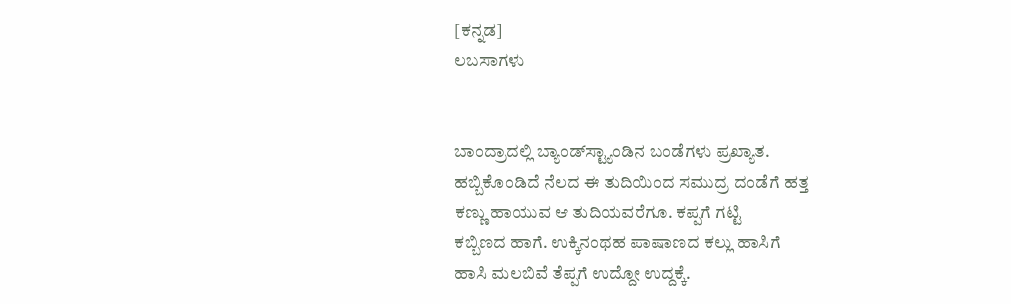[ಕನ್ನಡ]
ಲಬಸಾಗಳು


ಬಾಂದ್ರಾದಲ್ಲಿ ಬ್ಯಾಂಡ್‍ಸ್ಟ್ಯಾಂಡಿನ ಬಂಡೆಗಳು ಪ್ರಖ್ಯಾತ.
ಹಬ್ಬಿಕೊಂಡಿದೆ ನೆಲದ ಈ ತುದಿಯಿಂದ ಸಮುದ್ರ ದಂಡೆಗೆ ಹತ್ತ
ಕಣ್ಣು ಹಾಯುವ ಆ ತುದಿಯವರೆಗೂ. ಕಪ್ಪಗೆ ಗಟ್ಟಿ
ಕಬ್ಬಿಣದ ಹಾಗೆ. ಉಕ್ಕಿನಂಥಹ ಪಾಷಾಣದ ಕಲ್ಲು ಹಾಸಿಗೆ
ಹಾಸಿ ಮಲಬಿವೆ ತೆಪ್ಪಗೆ ಉದ್ದೋ ಉದ್ದಕ್ಕೆ.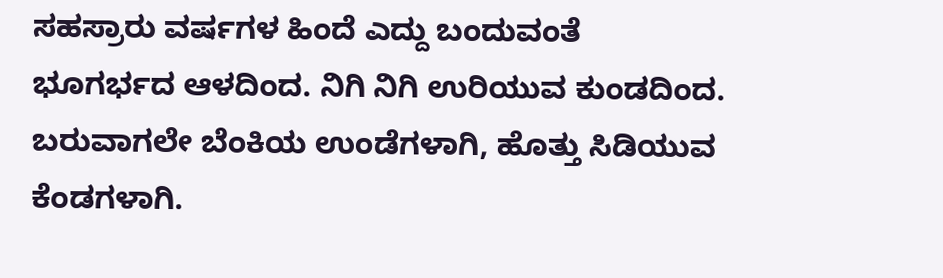ಸಹಸ್ರಾರು ವರ್ಷಗಳ ಹಿಂದೆ ಎದ್ದು ಬಂದುವಂತೆ
ಭೂಗರ್ಭದ ಆಳದಿಂದ. ನಿಗಿ ನಿಗಿ ಉರಿಯುವ ಕುಂಡದಿಂದ.
ಬರುವಾಗಲೇ ಬೆಂಕಿಯ ಉಂಡೆಗಳಾಗಿ, ಹೊತ್ತು ಸಿಡಿಯುವ
ಕೆಂಡಗಳಾಗಿ.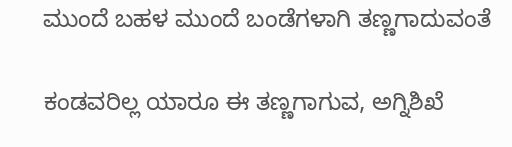ಮುಂದೆ ಬಹಳ ಮುಂದೆ ಬಂಡೆಗಳಾಗಿ ತಣ್ಣಗಾದುವಂತೆ

ಕಂಡವರಿಲ್ಲ ಯಾರೂ ಈ ತಣ್ಣಗಾಗುವ, ಅಗ್ನಿಶಿಖೆ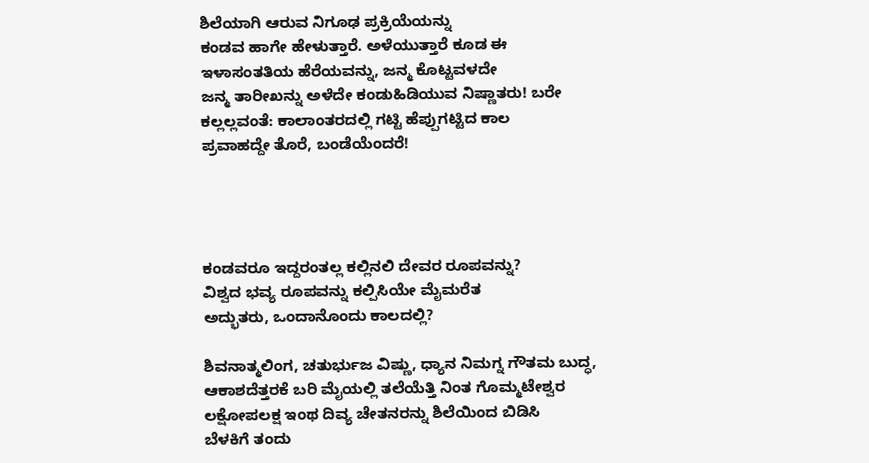ಶಿಲೆಯಾಗಿ ಆರುವ ನಿಗೂಢ ಪ್ರಕ್ರಿಯೆಯನ್ನು
ಕಂಡವ ಹಾಗೇ ಹೇಳುತ್ತಾರೆ. ಅಳೆಯುತ್ತಾರೆ ಕೂಡ ಈ
ಇಳಾಸಂತತಿಯ ಹೆರೆಯವನ್ನು, ಜನ್ಮ ಕೊಟ್ಟವಳದೇ
ಜನ್ಮ ತಾರೀಖನ್ನು ಅಳೆದೇ ಕಂಡುಹಿಡಿಯುವ ನಿಷ್ಣಾತರು! ಬರೇ
ಕಲ್ಲಲ್ಲವಂತೆ: ಕಾಲಾಂತರದಲ್ಲಿ ಗಟ್ಟಿ ಹೆಪ್ಪುಗಟ್ಟಿದ ಕಾಲ
ಪ್ರವಾಹದ್ದೇ ತೊರೆ, ಬಂಡೆಯೆಂದರೆ!




ಕಂಡವರೂ ಇದ್ದರಂತಲ್ಲ ಕಲ್ಲಿನಲಿ ದೇವರ ರೂಪವನ್ನು?
ವಿಶ್ವದ ಭವ್ಯ ರೂಪವನ್ನು ಕಲ್ಪಿಸಿಯೇ ಮೈಮರೆತ
ಅದ್ಭುತರು, ಒಂದಾನೊಂದು ಕಾಲದಲ್ಲಿ?

ಶಿವನಾತ್ಮಲಿಂಗ, ಚತುರ್ಭುಜ ವಿಷ್ಣು, ಧ್ಯಾನ ನಿಮಗ್ನ ಗೌತಮ ಬುದ್ಧ,
ಆಕಾಶದೆತ್ತರಕೆ ಬರಿ ಮೈಯಲ್ಲಿ ತಲೆಯೆತ್ತಿ ನಿಂತ ಗೊಮ್ಮಟೇಶ್ವರ
ಲಕ್ಷೋಪಲಕ್ಷ ಇಂಥ ದಿವ್ಯ ಚೇತನರನ್ನು ಶಿಲೆಯಿಂದ ಬಿಡಿಸಿ
ಬೆಳಕಿಗೆ ತಂದು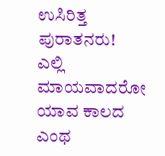ಉಸಿರಿತ್ತ ಪುರಾತನರು!
ಎಲ್ಲಿ ಮಾಯವಾದರೋ ಯಾವ ಕಾಲದ ಎಂಥ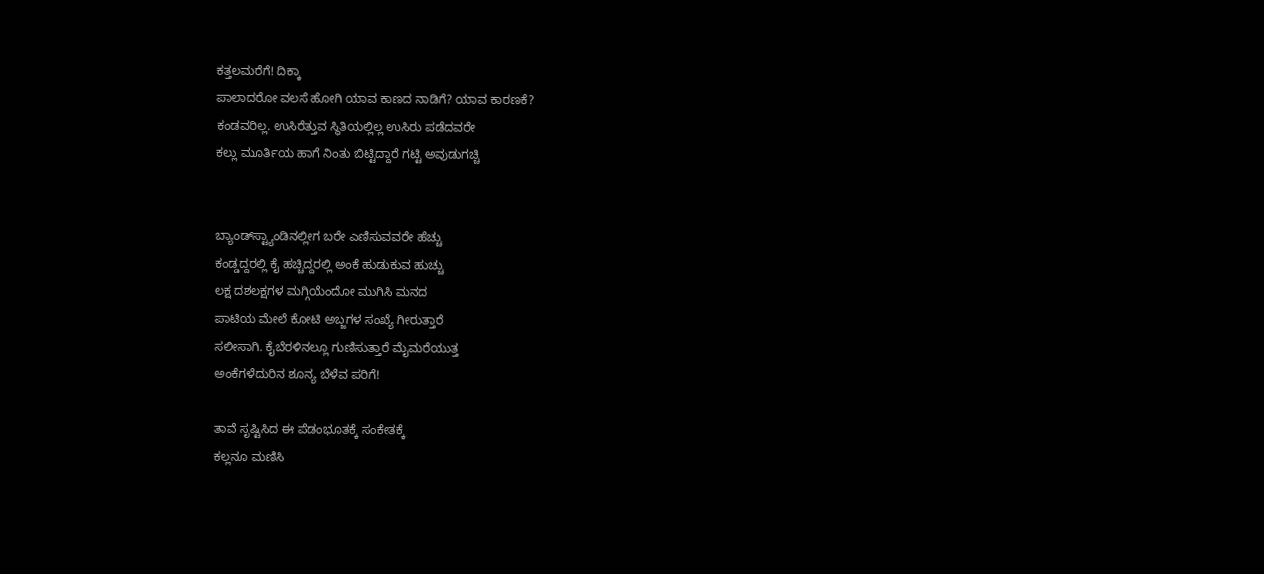ಕತ್ತಲಮರೆಗೆ! ದಿಕ್ಕಾ
ಪಾಲಾದರೋ ವಲಸೆ ಹೋಗಿ ಯಾವ ಕಾಣದ ನಾಡಿಗೆ? ಯಾವ ಕಾರಣಕೆ?
ಕಂಡವರಿಲ್ಲ. ಉಸಿರೆತ್ತುವ ಸ್ಥಿತಿಯಲ್ಲಿಲ್ಲ ಉಸಿರು ಪಡೆದವರೇ
ಕಲ್ಲು ಮೂರ್ತಿಯ ಹಾಗೆ ನಿಂತು ಬಿಟ್ಟಿದ್ದಾರೆ ಗಟ್ಟಿ ಅವುಡುಗಚ್ಚಿ


ಬ್ಯಾಂಡ್‌ಸ್ಟ್ಯಾಂಡಿನಲ್ಲೀಗ ಬರೇ ಎಣಿಸುವವರೇ ಹೆಚ್ಚು
ಕಂಡ್ಡದ್ದರಲ್ಲಿ ಕೈ ಹಚ್ಚಿದ್ದರಲ್ಲಿ ಅಂಕೆ ಹುಡುಕುವ ಹುಚ್ಚು
ಲಕ್ಷ ದಶಲಕ್ಷಗಳ ಮಗ್ಗಿಯೆಂದೋ ಮುಗಿಸಿ ಮನದ
ಪಾಟಿಯ ಮೇಲೆ ಕೋಟಿ ಅಬ್ಜಗಳ ಸಂಖ್ಯೆ ಗೀರುತ್ತಾರೆ
ಸಲೀಸಾಗಿ. ಕೈಬೆರಳಿನಲ್ಲೂ ಗುಣಿಸುತ್ತಾರೆ ಮೈಮರೆಯುತ್ತ
ಅಂಕೆಗಳೆದುರಿನ ಶೂನ್ಯ ಬೆಳೆವ ಪರಿಗೆ!

ತಾವೆ ಸೃಷ್ಟಿಸಿದ ಈ ಪೆಡಂಭೂತಕ್ಕೆ ಸಂಕೇತಕ್ಕೆ
ಕಲ್ಲನೂ ಮಣಿಸಿ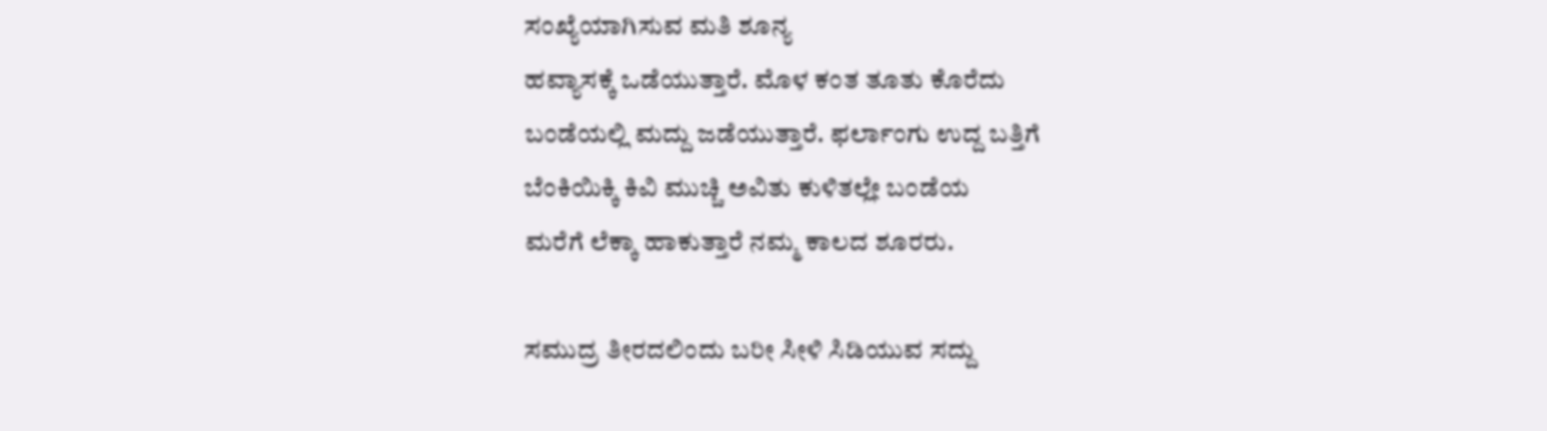ಸಂಖ್ಯೆಯಾಗಿಸುವ ಮತಿ ಶೂನ್ಯ
ಹವ್ಯಾಸಕ್ಕೆ ಒಡೆಯುತ್ತಾರೆ. ಮೊಳ ಕಂತ ತೂತು ಕೊರೆದು
ಬಂಡೆಯಲ್ಲಿ ಮದ್ದು ಜಡೆಯುತ್ತಾರೆ. ಫರ್ಲಾಂಗು ಉದ್ದ ಬತ್ತಿಗೆ
ಬೆಂಕಿಯಿಕ್ಕಿ ಕಿವಿ ಮುಚ್ಚಿ ಅವಿತು ಕುಳಿತಲ್ಲೇ ಬಂಡೆಯ
ಮರೆಗೆ ಲೆಕ್ಕಾ ಹಾಕುತ್ತಾರೆ ನಮ್ಮ ಕಾಲದ ಶೂರರು.

ಸಮುದ್ರ ತೀರದಲಿಂದು ಬರೀ ಸೀಳಿ ಸಿಡಿಯುವ ಸದ್ದು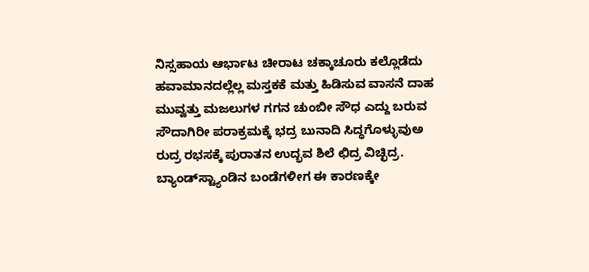ನಿಸ್ಸಹಾಯ ಆರ್ಭಾಟ ಚೀರಾಟ ಚಕ್ಕಾಚೂರು ಕಲ್ಲೊಡೆದು
ಹವಾಮಾನದಲ್ಲೆಲ್ಲ ಮಸ್ತಕಕೆ ಮತ್ತು ಹಿಡಿಸುವ ವಾಸನೆ ದಾಹ
ಮುವ್ವತ್ತು ಮಜಲುಗಳ ಗಗನ ಚುಂಬೀ ಸೌಧ ಎದ್ದು ಬರುವ
ಸೌದಾಗಿರೀ ಪರಾಕ್ರಮಕ್ಕೆ ಭದ್ರ ಬುನಾದಿ ಸಿದ್ಧಗೊಳ್ಳುವುಅ
ರುದ್ರ ರಭಸಕ್ಕೆ ಪುರಾತನ ಉದ್ಭವ ಶಿಲೆ ಛಿದ್ರ ವಿಚ್ಛಿದ್ರ.
ಬ್ಯಾಂಡ್‌ಸ್ಟ್ಯಾಂಡಿನ ಬಂಡೆಗಳೀಗ ಈ ಕಾರಣಕ್ಕೇ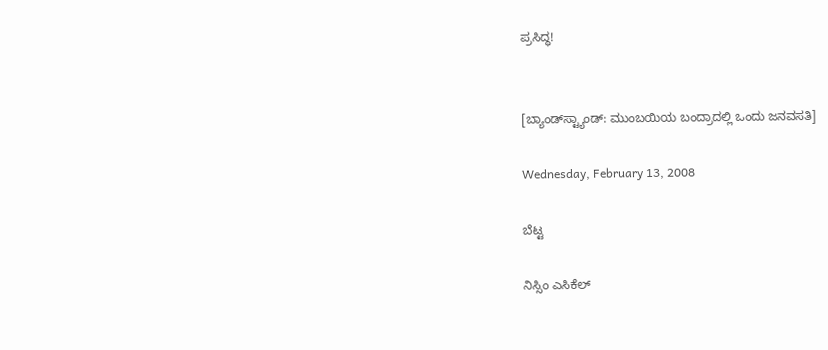ಪ್ರಸಿದ್ಧ!


[ಬ್ಯಾಂಡ್‌ಸ್ಟ್ಯಾಂಡ್: ಮುಂಬಯಿಯ ಬಂದ್ರಾದಲ್ಲಿ ಒಂದು ಜನವಸತಿ]

Wednesday, February 13, 2008

ಬೆಟ್ಟ

ನಿಸ್ಸಿಂ ಎಸಿಕೆಲ್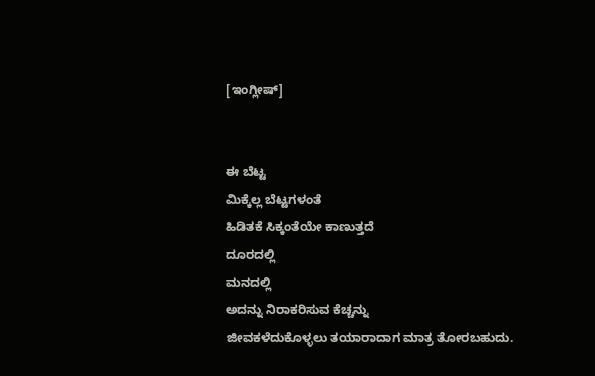[ಇಂಗ್ಲೀಷ್]


ಈ ಬೆಟ್ಟ
ಮಿಕ್ಕೆಲ್ಲ ಬೆಟ್ಟಗಳಂತೆ
ಹಿಡಿತಕೆ ಸಿಕ್ಕಂತೆಯೇ ಕಾಣುತ್ತದೆ
ದೂರದಲ್ಲಿ
ಮನದಲ್ಲಿ
ಅದನ್ನು ನಿರಾಕರಿಸುವ ಕೆಚ್ಚನ್ನು
ಜೀವಕಳೆದುಕೊಳ್ಳಲು ತಯಾರಾದಾಗ ಮಾತ್ರ ತೋರಬಹುದು.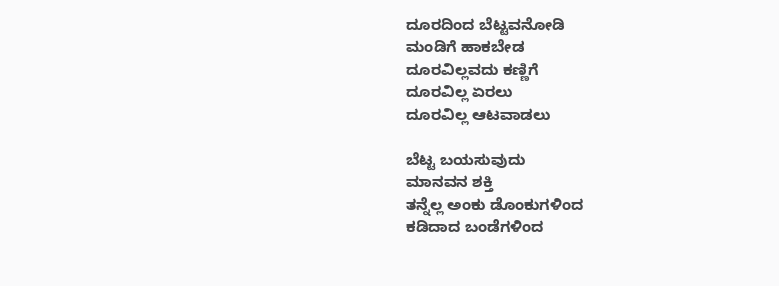ದೂರದಿಂದ ಬೆಟ್ಟವನೋಡಿ
ಮಂಡಿಗೆ ಹಾಕಬೇಡ
ದೂರವಿಲ್ಲವದು ಕಣ್ಣಿಗೆ
ದೂರವಿಲ್ಲ ಏರಲು
ದೂರವಿಲ್ಲ ಆಟವಾಡಲು

ಬೆಟ್ಟ ಬಯಸುವುದು
ಮಾನವನ ಶಕ್ತಿ
ತನ್ನೆಲ್ಲ ಅಂಕು ಡೊಂಕುಗಳಿಂದ
ಕಡಿದಾದ ಬಂಡೆಗಳಿಂದ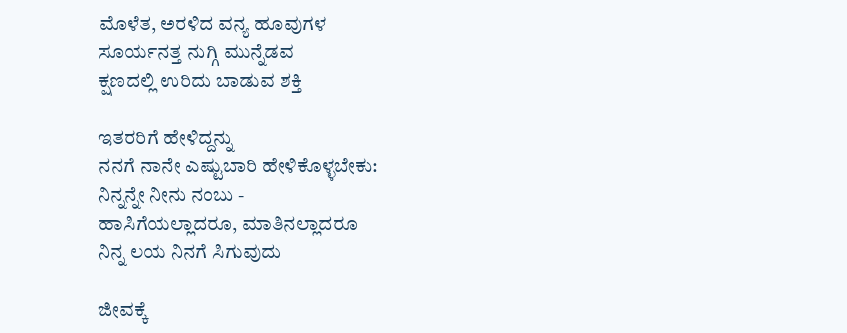ಮೊಳೆತ, ಅರಳಿದ ವನ್ಯ ಹೂವುಗಳ
ಸೂರ್ಯನತ್ತ ನುಗ್ಗಿ ಮುನ್ನೆಡವ
ಕ್ಷಣದಲ್ಲಿ ಉರಿದು ಬಾಡುವ ಶಕ್ತಿ

ಇತರರಿಗೆ ಹೇಳಿದ್ದನ್ನು
ನನಗೆ ನಾನೇ ಎಷ್ಟುಬಾರಿ ಹೇಳಿಕೊಳ್ಳಬೇಕು:
ನಿನ್ನನ್ನೇ ನೀನು ನಂಬು -
ಹಾಸಿಗೆಯಲ್ಲಾದರೂ, ಮಾತಿನಲ್ಲಾದರೂ
ನಿನ್ನ ಲಯ ನಿನಗೆ ಸಿಗುವುದು

ಜೀವಕ್ಕೆ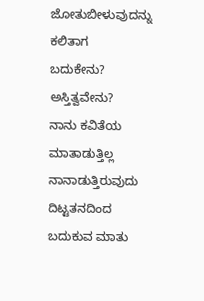ಜೋತುಬೀಳುವುದನ್ನು
ಕಲಿತಾಗ
ಬದುಕೇನು?
ಅಸ್ತಿತ್ವವೇನು?
ನಾನು ಕವಿತೆಯ ಮಾತಾಡುತ್ತಿಲ್ಲ
ನಾನಾಡುತ್ತಿರುವುದು ದಿಟ್ಟತನದಿಂದ ಬದುಕುವ ಮಾತು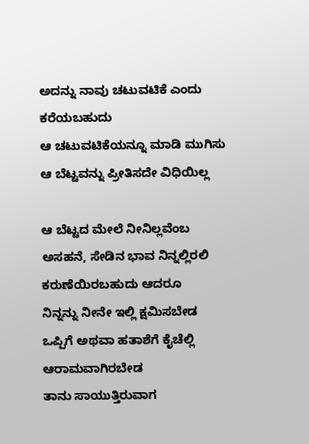ಅದನ್ನು ನಾವು ಚಟುವಟಿಕೆ ಎಂದು ಕರೆಯಬಹುದು
ಆ ಚಟುವಟಿಕೆಯನ್ನೂ ಮಾಡಿ ಮುಗಿಸು
ಆ ಬೆಟ್ಟವನ್ನು ಪ್ರೀತಿಸದೇ ವಿಧಿಯಿಲ್ಲ

ಆ ಬೆಟ್ಟದ ಮೇಲೆ ನೀನಿಲ್ಲವೆಂಬ
ಅಸಹನೆ, ಸೇಡಿನ ಭಾವ ನಿನ್ನಲ್ಲಿರಲಿ
ಕರುಣೆಯಿರಬಹುದು ಆದರೂ
ನಿನ್ನನ್ನು ನೀನೇ ಇಲ್ಲಿ ಕ್ಷಮಿಸಬೇಡ
ಒಪ್ಪಿಗೆ ಅಥವಾ ಹತಾಶೆಗೆ ಕೈಚೆಲ್ಲಿ
ಆರಾಮವಾಗಿರಬೇಡ
ತಾನು ಸಾಯುತ್ತಿರುವಾಗ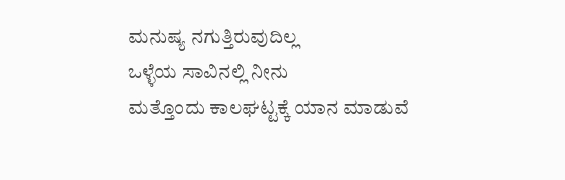ಮನುಷ್ಯ ನಗುತ್ತಿರುವುದಿಲ್ಲ
ಒಳ್ಳೆಯ ಸಾವಿನಲ್ಲಿ ನೀನು
ಮತ್ತೊಂದು ಕಾಲಘಟ್ಟಕ್ಕೆ ಯಾನ ಮಾಡುವೆ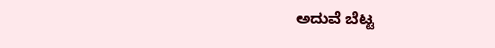ಅದುವೆ ಬೆಟ್ಟ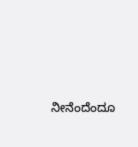ನೀನೆಂದೆಂದೂ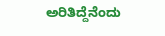ಅರಿತಿದ್ದೆನೆಂದು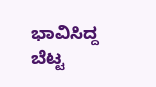ಭಾವಿಸಿದ್ದ
ಬೆಟ್ಟ